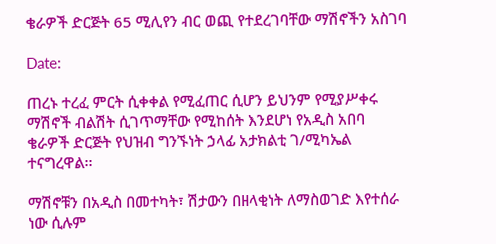ቄራዎች ድርጅት 65 ሚሊየን ብር ወጪ የተደረገባቸው ማሽኖችን አስገባ

Date:

ጠረኑ ተረፈ ምርት ሲቀቀል የሚፈጠር ሲሆን ይህንም የሚያሥቀሩ ማሽኖች ብልሽት ሲገጥማቸው የሚከሰት እንደሆነ የአዲስ አበባ ቄራዎች ድርጅት የህዝብ ግንኙነት ኃላፊ አታክልቲ ገ/ሚካኤል ተናግረዋል፡፡

ማሽኖቹን በአዲስ በመተካት፣ ሽታውን በዘላቂነት ለማስወገድ እየተሰራ ነው ሲሉም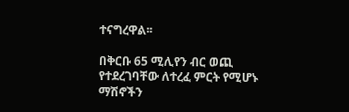ተናግረዋል፡፡

በቅርቡ 65 ሚሊየን ብር ወጪ የተደረገባቸው ለተረፈ ምርት የሚሆኑ ማሽኖችን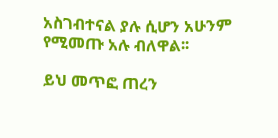አስገብተናል ያሉ ሲሆን አሁንም የሚመጡ አሉ ብለዋል፡፡

ይህ መጥፎ ጠረን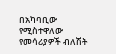በአካባቢው የሚስተዋለው የመሳሪያዎች ብለሽት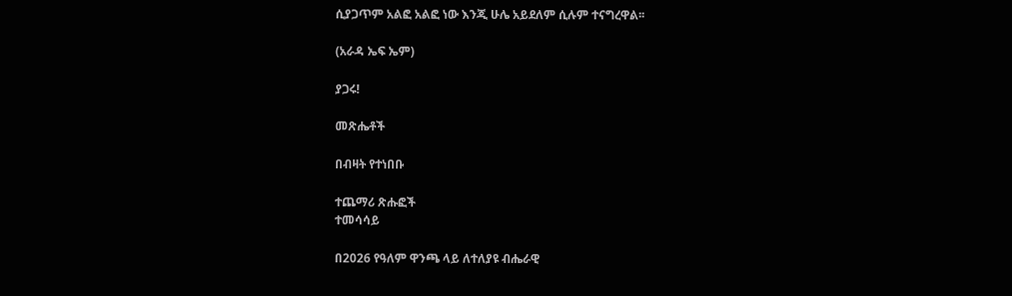ሲያጋጥም አልፎ አልፎ ነው እንጂ ሁሌ አይደለም ሲሉም ተናግረዋል፡፡

(አራዳ ኤፍ ኤም)

ያጋሩ!

መጽሔቶች

በብዛት የተነበቡ

ተጨማሪ ጽሑፎች
ተመሳሳይ

በ2026 የዓለም ዋንጫ ላይ ለተለያዩ ብሔራዊ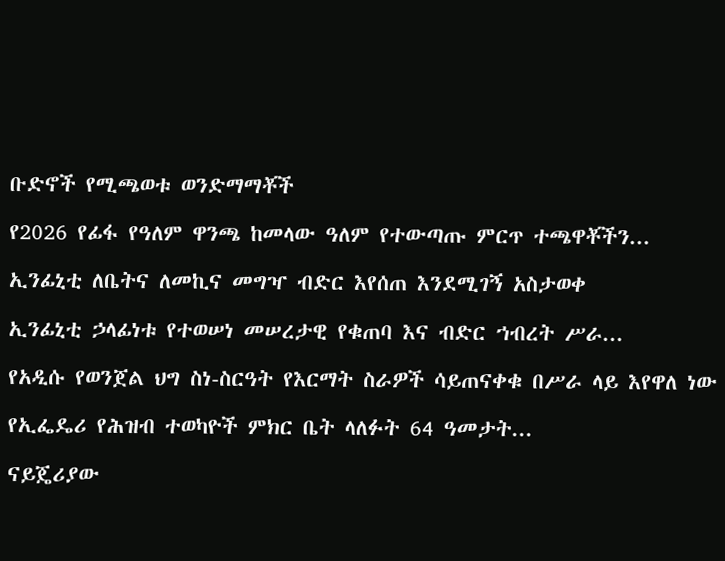ቡድኖች የሚጫወቱ ወንድማማቾች

የ2026 የፊፋ የዓለም ዋንጫ ከመላው ዓለም የተውጣጡ ምርጥ ተጫዋቾችን...

ኢንፊኒቲ ለቤትና ለመኪና መግዣ ብድር እየሰጠ እንደሚገኝ አስታወቀ

ኢንፊኒቲ ኃላፊነቱ የተወሠነ መሠረታዊ የቁጠባ እና ብድር ኀብረት ሥራ...

የአዲሱ የወንጀል ህግ ስነ-ስርዓት የእርማት ስራዎች ሳይጠናቀቁ በሥራ ላይ እየዋለ ነው

የኢፌዴሪ የሕዝብ ተወካዮች ምክር ቤት ላለፉት 64 ዓመታት...

ናይጄሪያው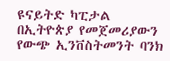ዩናይትድ ካፒታል በኢትዮጵያ የመጀመሪያውን የውጭ ኢንቨስትመንት ባንክ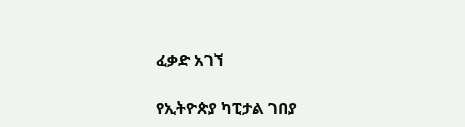ፈቃድ አገኘ

የኢትዮጵያ ካፒታል ገበያ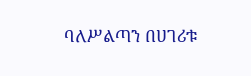ባለሥልጣን በሀገሪቱ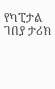የካፒታል ገበያ ታሪክ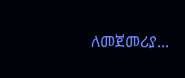ለመጀመሪያ...